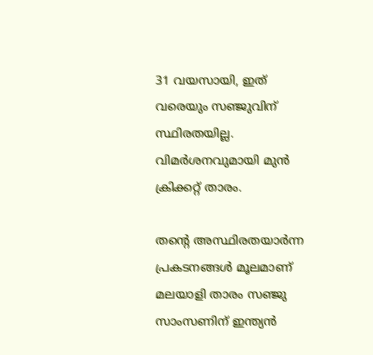31 വയസായി, ഇത് വരെയും സഞ്ജുവിന് സ്ഥിരതയില്ല. വിമർശനവുമായി മുൻ ക്രിക്കറ്റ്‌ താരം.

തന്റെ അസ്ഥിരതയാർന്ന പ്രകടനങ്ങൾ മൂലമാണ് മലയാളി താരം സഞ്ജു സാംസണിന് ഇന്ത്യൻ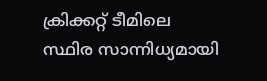ക്രിക്കറ്റ് ടീമിലെ സ്ഥിര സാന്നിധ്യമായി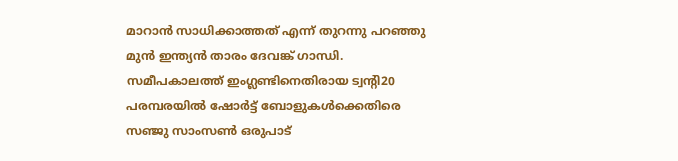മാറാൻ സാധിക്കാത്തത് എന്ന് തുറന്നു പറഞ്ഞു മുന്‍ ഇന്ത്യൻ താരം ദേവങ്ക് ഗാന്ധി. സമീപകാലത്ത് ഇംഗ്ലണ്ടിനെതിരായ ട്വന്റി20 പരമ്പരയിൽ ഷോർട്ട് ബോളുകൾക്കെതിരെ സഞ്ജു സാംസൺ ഒരുപാട്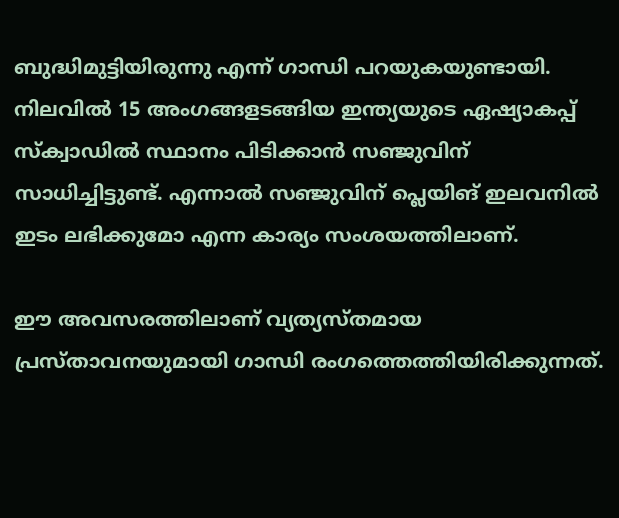ബുദ്ധിമുട്ടിയിരുന്നു എന്ന് ഗാന്ധി പറയുകയുണ്ടായി. നിലവിൽ 15 അംഗങ്ങളടങ്ങിയ ഇന്ത്യയുടെ ഏഷ്യാകപ്പ് സ്‌ക്വാഡിൽ സ്ഥാനം പിടിക്കാൻ സഞ്ജുവിന് സാധിച്ചിട്ടുണ്ട്. എന്നാൽ സഞ്ജുവിന് പ്ലെയിങ് ഇലവനിൽ ഇടം ലഭിക്കുമോ എന്ന കാര്യം സംശയത്തിലാണ്.

ഈ അവസരത്തിലാണ് വ്യത്യസ്തമായ പ്രസ്താവനയുമായി ഗാന്ധി രംഗത്തെത്തിയിരിക്കുന്നത്.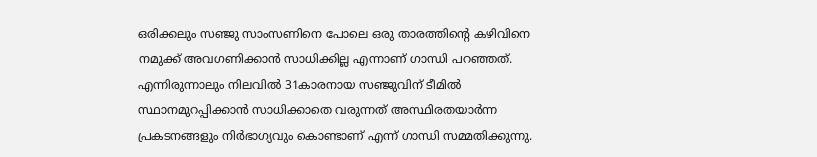ഒരിക്കലും സഞ്ജു സാംസണിനെ പോലെ ഒരു താരത്തിന്റെ കഴിവിനെ നമുക്ക് അവഗണിക്കാൻ സാധിക്കില്ല എന്നാണ് ഗാന്ധി പറഞ്ഞത്. എന്നിരുന്നാലും നിലവിൽ 31കാരനായ സഞ്ജുവിന് ടീമിൽ സ്ഥാനമുറപ്പിക്കാൻ സാധിക്കാതെ വരുന്നത് അസ്ഥിരതയാർന്ന പ്രകടനങ്ങളും നിർഭാഗ്യവും കൊണ്ടാണ് എന്ന് ഗാന്ധി സമ്മതിക്കുന്നു.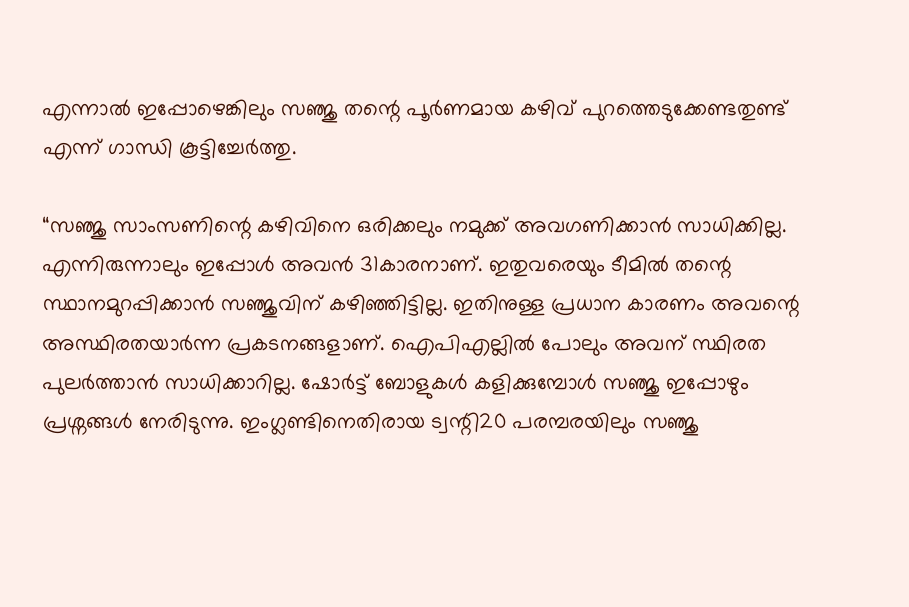എന്നാൽ ഇപ്പോഴെങ്കിലും സഞ്ജു തന്റെ പൂർണമായ കഴിവ് പുറത്തെടുക്കേണ്ടതുണ്ട് എന്ന് ഗാന്ധി കൂട്ടിച്ചേർത്തു.

“സഞ്ജു സാംസണിന്റെ കഴിവിനെ ഒരിക്കലും നമുക്ക് അവഗണിക്കാൻ സാധിക്കില്ല. എന്നിരുന്നാലും ഇപ്പോൾ അവൻ 31കാരനാണ്. ഇതുവരെയും ടീമിൽ തന്റെ സ്ഥാനമുറപ്പിക്കാൻ സഞ്ജുവിന് കഴിഞ്ഞിട്ടില്ല. ഇതിനുള്ള പ്രധാന കാരണം അവന്റെ അസ്ഥിരതയാർന്ന പ്രകടനങ്ങളാണ്. ഐപിഎല്ലിൽ പോലും അവന് സ്ഥിരത പുലർത്താൻ സാധിക്കാറില്ല. ഷോർട്ട് ബോളുകൾ കളിക്കുമ്പോൾ സഞ്ജു ഇപ്പോഴും പ്രശ്നങ്ങൾ നേരിടുന്നു. ഇംഗ്ലണ്ടിനെതിരായ ട്വന്റി20 പരമ്പരയിലും സഞ്ജു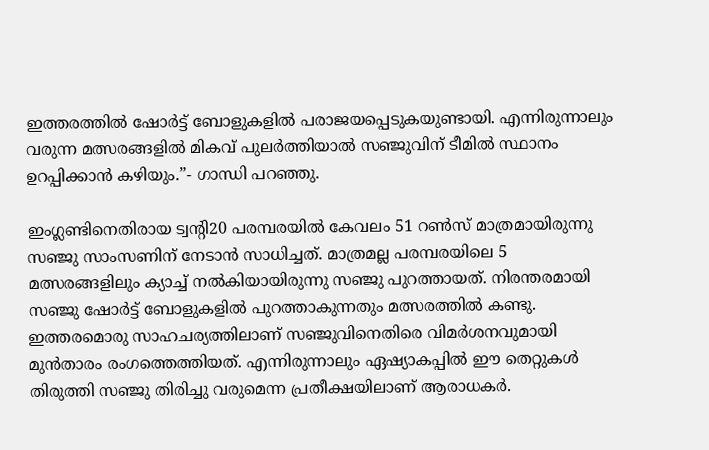ഇത്തരത്തിൽ ഷോർട്ട് ബോളുകളിൽ പരാജയപ്പെടുകയുണ്ടായി. എന്നിരുന്നാലും വരുന്ന മത്സരങ്ങളിൽ മികവ് പുലർത്തിയാൽ സഞ്ജുവിന് ടീമിൽ സ്ഥാനം ഉറപ്പിക്കാൻ കഴിയും.”- ഗാന്ധി പറഞ്ഞു.

ഇംഗ്ലണ്ടിനെതിരായ ട്വന്റി20 പരമ്പരയിൽ കേവലം 51 റൺസ് മാത്രമായിരുന്നു സഞ്ജു സാംസണിന് നേടാൻ സാധിച്ചത്. മാത്രമല്ല പരമ്പരയിലെ 5 മത്സരങ്ങളിലും ക്യാച്ച് നൽകിയായിരുന്നു സഞ്ജു പുറത്തായത്. നിരന്തരമായി സഞ്ജു ഷോർട്ട് ബോളുകളിൽ പുറത്താകുന്നതും മത്സരത്തിൽ കണ്ടു. ഇത്തരമൊരു സാഹചര്യത്തിലാണ് സഞ്ജുവിനെതിരെ വിമർശനവുമായി മുൻതാരം രംഗത്തെത്തിയത്. എന്നിരുന്നാലും ഏഷ്യാകപ്പിൽ ഈ തെറ്റുകൾ തിരുത്തി സഞ്ജു തിരിച്ചു വരുമെന്ന പ്രതീക്ഷയിലാണ് ആരാധകർ.